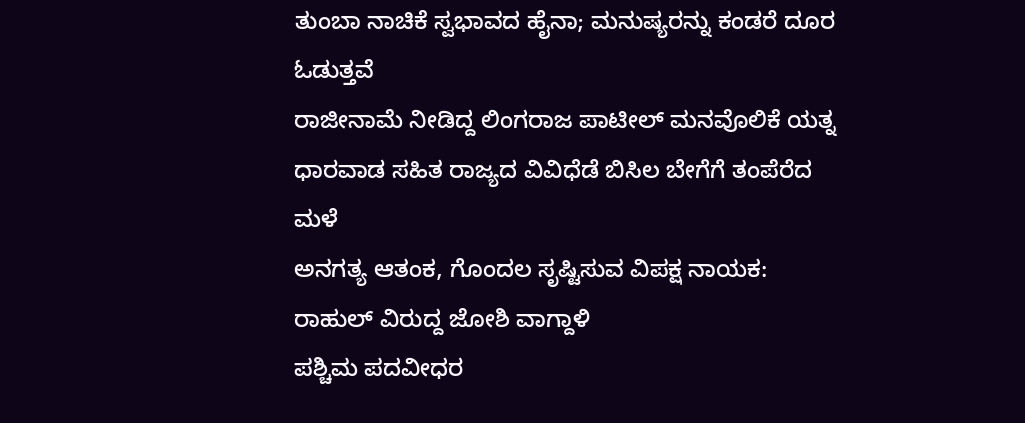ತುಂಬಾ ನಾಚಿಕೆ ಸ್ವಭಾವದ ಹೈನಾ; ಮನುಷ್ಯರನ್ನು ಕಂಡರೆ ದೂರ ಓಡುತ್ತವೆ
ರಾಜೀನಾಮೆ ನೀಡಿದ್ದ ಲಿಂಗರಾಜ ಪಾಟೀಲ್ ಮನವೊಲಿಕೆ ಯತ್ನ
ಧಾರವಾಡ ಸಹಿತ ರಾಜ್ಯದ ವಿವಿಧೆಡೆ ಬಿಸಿಲ ಬೇಗೆಗೆ ತಂಪೆರೆದ ಮಳೆ
ಅನಗತ್ಯ ಆತಂಕ, ಗೊಂದಲ ಸೃಷ್ಟಿಸುವ ವಿಪಕ್ಷ ನಾಯಕ: ರಾಹುಲ್ ವಿರುದ್ದ ಜೋಶಿ ವಾಗ್ದಾಳಿ
ಪಶ್ಚಿಮ ಪದವೀಧರ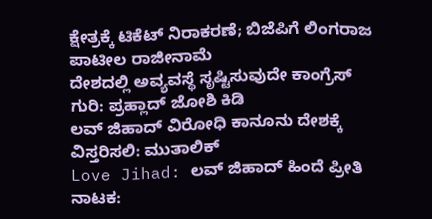ಕ್ಷೇತ್ರಕ್ಕೆ ಟಿಕೆಟ್ ನಿರಾಕರಣೆ; ಬಿಜೆಪಿಗೆ ಲಿಂಗರಾಜ ಪಾಟೀಲ ರಾಜೀನಾಮೆ
ದೇಶದಲ್ಲಿ ಅವ್ಯವಸ್ಥೆ ಸೃಷ್ಟಿಸುವುದೇ ಕಾಂಗ್ರೆಸ್ ಗುರಿ: ಪ್ರಹ್ಲಾದ್ ಜೋಶಿ ಕಿಡಿ
ಲವ್ ಜಿಹಾದ್ ವಿರೋಧಿ ಕಾನೂನು ದೇಶಕ್ಕೆ ವಿಸ್ತರಿಸಲಿ: ಮುತಾಲಿಕ್
Love Jihad: ಲವ್ ಜಿಹಾದ್ ಹಿಂದೆ ಪ್ರೀತಿ ನಾಟಕ: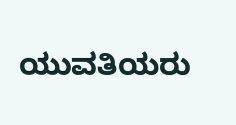ಯುವತಿಯರು